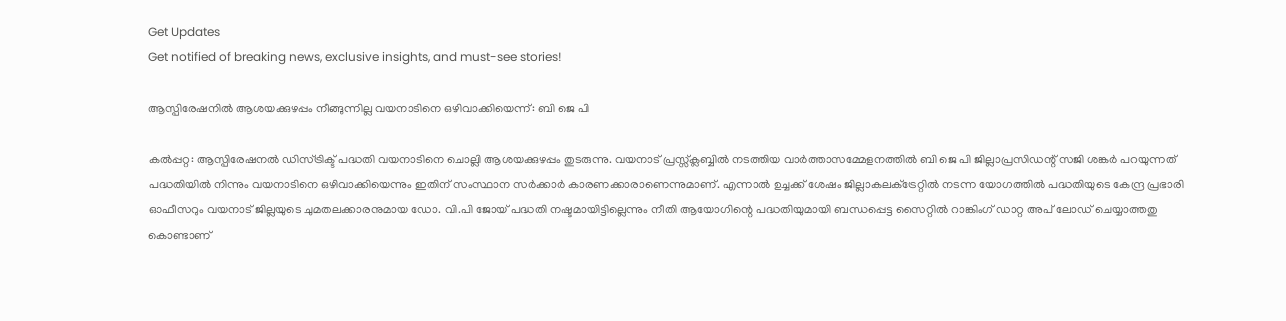Get Updates
Get notified of breaking news, exclusive insights, and must-see stories!

ആസ്പിരേഷനില്‍ ആശയക്കുഴപ്പം നീങ്ങുന്നില്ല വയനാടിനെ ഒഴിവാക്കിയെന്ന്: ബി ജെ പി

കല്‍പ്പറ്റ: ആസ്പിരേഷനല്‍ ഡിസ്ട്രിക്ട് പദ്ധതി വയനാടിനെ ചൊല്ലി ആശയക്കുഴപ്പം തുടരുന്നു. വയനാട് പ്രസ്സ്‌ക്ലബ്ബില്‍ നടത്തിയ വാര്‍ത്താസമ്മേളനത്തില്‍ ബി ജെ പി ജില്ലാപ്രസിഡന്റ് സജി ശങ്കര്‍ പറയുന്നത് പദ്ധതിയില്‍ നിന്നും വയനാടിനെ ഒഴിവാക്കിയെന്നും ഇതിന് സംസ്ഥാന സര്‍ക്കാര്‍ കാരണക്കാരാണെന്നുമാണ്. എന്നാല്‍ ഉച്ചക്ക് ശേഷം ജില്ലാകലക്‌ട്രേറ്റില്‍ നടന്ന യോഗത്തില്‍ പദ്ധതിയുടെ കേന്ദ്ര പ്രഭാരി ഓഫീസറും വയനാട് ജില്ലയുടെ ചുമതലക്കാരനുമായ ഡോ. വി.പി ജോയ് പദ്ധതി നഷ്ടമായിട്ടില്ലെന്നും നീതി ആയോഗിന്റെ പദ്ധതിയുമായി ബന്ധപ്പെട്ട സൈറ്റില്‍ റാങ്കിംഗ് ഡാറ്റ അപ് ലോഡ് ചെയ്യാത്തതു കൊണ്ടാണ്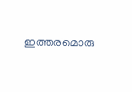ഇത്തരമൊരു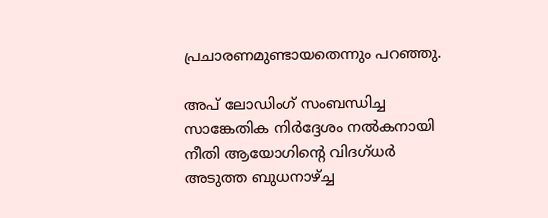പ്രചാരണമുണ്ടായതെന്നും പറഞ്ഞു.

അപ് ലോഡിംഗ് സംബന്ധിച്ച സാങ്കേതിക നിര്‍ദ്ദേശം നല്‍കനായി നീതി ആയോഗിന്റെ വിദഗ്ധര്‍ അടുത്ത ബുധനാഴ്ച്ച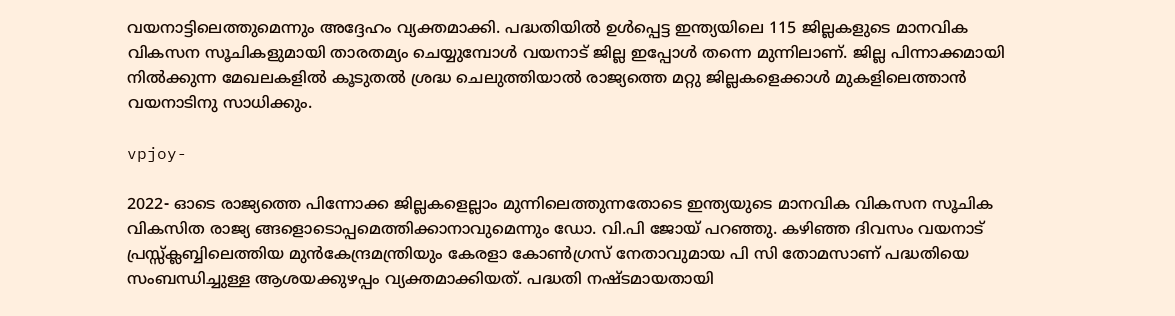വയനാട്ടിലെത്തുമെന്നും അദ്ദേഹം വ്യക്തമാക്കി. പദ്ധതിയില്‍ ഉള്‍പ്പെട്ട ഇന്ത്യയിലെ 115 ജില്ലകളുടെ മാനവിക വികസന സൂചികളുമായി താരതമ്യം ചെയ്യുമ്പോള്‍ വയനാട് ജില്ല ഇപ്പോള്‍ തന്നെ മുന്നിലാണ്. ജില്ല പിന്നാക്കമായി നില്‍ക്കുന്ന മേഖലകളില്‍ കൂടുതല്‍ ശ്രദ്ധ ചെലുത്തിയാല്‍ രാജ്യത്തെ മറ്റു ജില്ലകളെക്കാള്‍ മുകളിലെത്താന്‍ വയനാടിനു സാധിക്കും.

vpjoy-

2022- ഓടെ രാജ്യത്തെ പിന്നോക്ക ജില്ലകളെല്ലാം മുന്നിലെത്തുന്നതോടെ ഇന്ത്യയുടെ മാനവിക വികസന സൂചിക വികസിത രാജ്യ ങ്ങളൊടൊപ്പമെത്തിക്കാനാവുമെന്നും ഡോ. വി.പി ജോയ് പറഞ്ഞു. കഴിഞ്ഞ ദിവസം വയനാട് പ്രസ്സ്‌ക്ലബ്ബിലെത്തിയ മുന്‍കേന്ദ്രമന്ത്രിയും കേരളാ കോണ്‍ഗ്രസ് നേതാവുമായ പി സി തോമസാണ് പദ്ധതിയെ സംബന്ധിച്ചുള്ള ആശയക്കുഴപ്പം വ്യക്തമാക്കിയത്. പദ്ധതി നഷ്ടമായതായി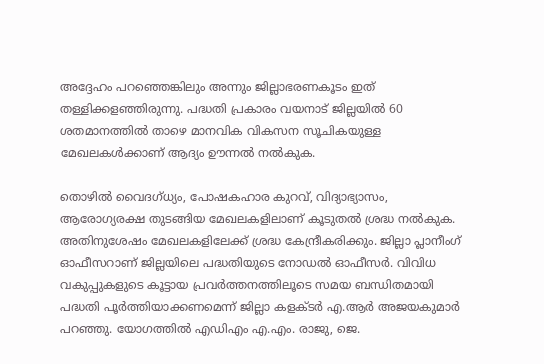അദ്ദേഹം പറഞ്ഞെങ്കിലും അന്നും ജില്ലാഭരണകൂടം ഇത് തള്ളിക്കളഞ്ഞിരുന്നു. പദ്ധതി പ്രകാരം വയനാട് ജില്ലയില്‍ 60 ശതമാനത്തില്‍ താഴെ മാനവിക വികസന സൂചികയുള്ള മേഖലകള്‍ക്കാണ് ആദ്യം ഊന്നല്‍ നല്‍കുക.

തൊഴില്‍ വൈദഗ്ധ്യം, പോഷകഹാര കുറവ്, വിദ്യാഭ്യാസം, ആരോഗ്യരക്ഷ തുടങ്ങിയ മേഖലകളിലാണ് കൂടുതല്‍ ശ്രദ്ധ നല്‍കുക. അതിനുശേഷം മേഖലകളിലേക്ക് ശ്രദ്ധ കേന്ദ്രീകരിക്കും. ജില്ലാ പ്ലാനീംഗ് ഓഫീസറാണ് ജില്ലയിലെ പദ്ധതിയുടെ നോഡല്‍ ഓഫീസര്‍. വിവിധ വകുപ്പുകളുടെ കൂട്ടായ പ്രവര്‍ത്തനത്തിലൂടെ സമയ ബന്ധിതമായി പദ്ധതി പൂര്‍ത്തിയാക്കണമെന്ന് ജില്ലാ കളക്ടര്‍ എ.ആര്‍ അജയകുമാര്‍ പറഞ്ഞു. യോഗത്തില്‍ എഡിഎം എ.എം. രാജു, ജെ.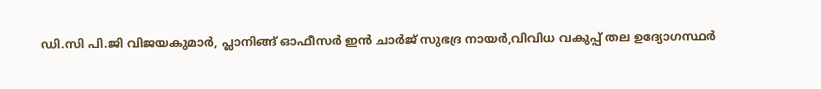ഡി.സി പി.ജി വിജയകുമാര്‍, പ്ലാനിങ്ങ് ഓഫീസര്‍ ഇന്‍ ചാര്‍ജ് സുഭദ്ര നായര്‍,വിവിധ വകുപ്പ് തല ഉദ്യോഗസ്ഥര്‍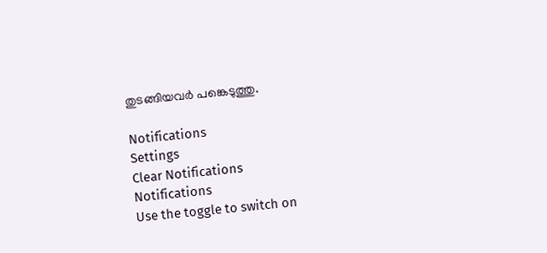തുടങ്ങിയവര്‍ പങ്കെടുത്തു.

Notifications
Settings
Clear Notifications
Notifications
Use the toggle to switch on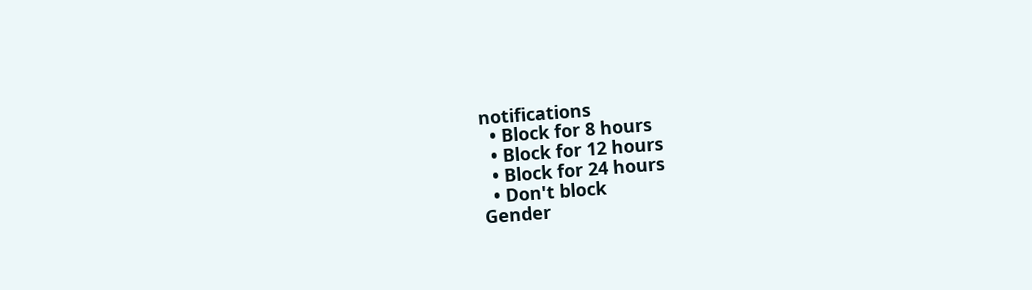notifications
  • Block for 8 hours
  • Block for 12 hours
  • Block for 24 hours
  • Don't block
Gender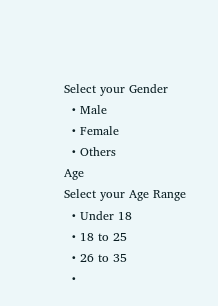Select your Gender
  • Male
  • Female
  • Others
Age
Select your Age Range
  • Under 18
  • 18 to 25
  • 26 to 35
  •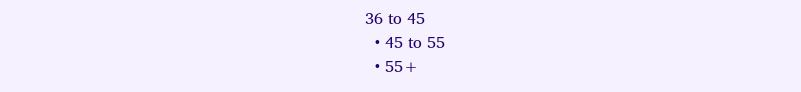36 to 45
  • 45 to 55
  • 55+